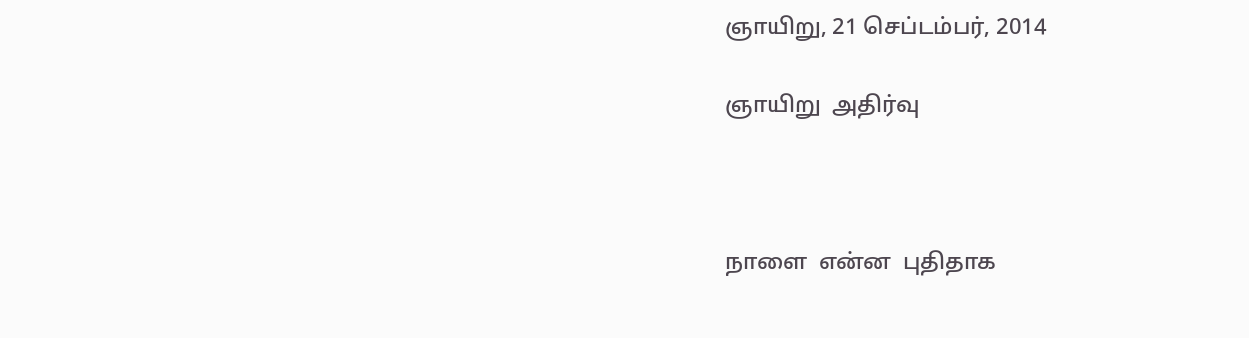ஞாயிறு, 21 செப்டம்பர், 2014

ஞாயிறு  அதிர்வு



நாளை  என்ன  புதிதாக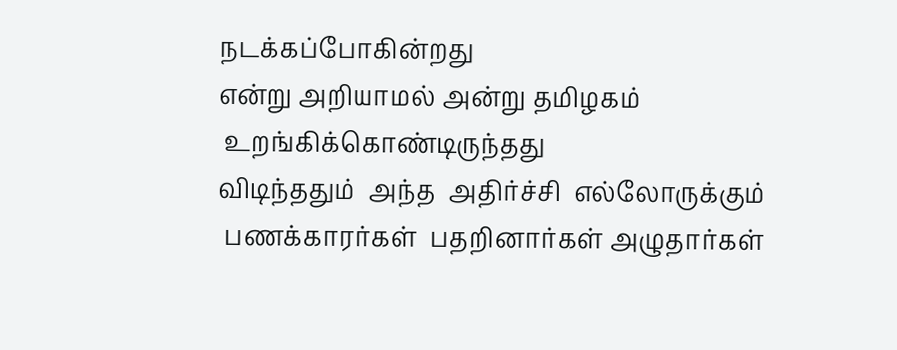நடக்கப்போகின்றது
என்று அறியாமல் அன்று தமிழகம்
 உறங்கிக்கொண்டிருந்தது
விடிந்ததும்  அந்த  அதிர்ச்சி  எல்லோருக்கும்
 பணக்காரர்கள்  பதறினார்கள் அழுதார்கள்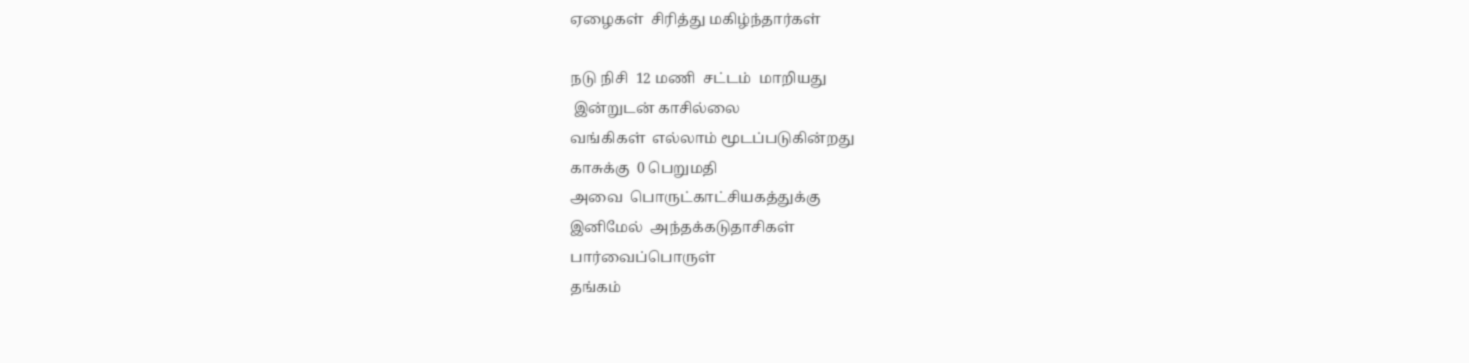ஏழைகள்  சிரித்து மகிழ்ந்தார்கள்

நடு நிசி  12 மணி  சட்டம்  மாறியது
 இன்றுடன் காசில்லை
வங்கிகள்  எல்லாம் மூடப்படுகின்றது
காசுக்கு  0 பெறுமதி
அவை  பொருட்காட்சியகத்துக்கு
இனிமேல்  அந்தக்கடுதாசிகள்
பார்வைப்பொருள்
தங்கம்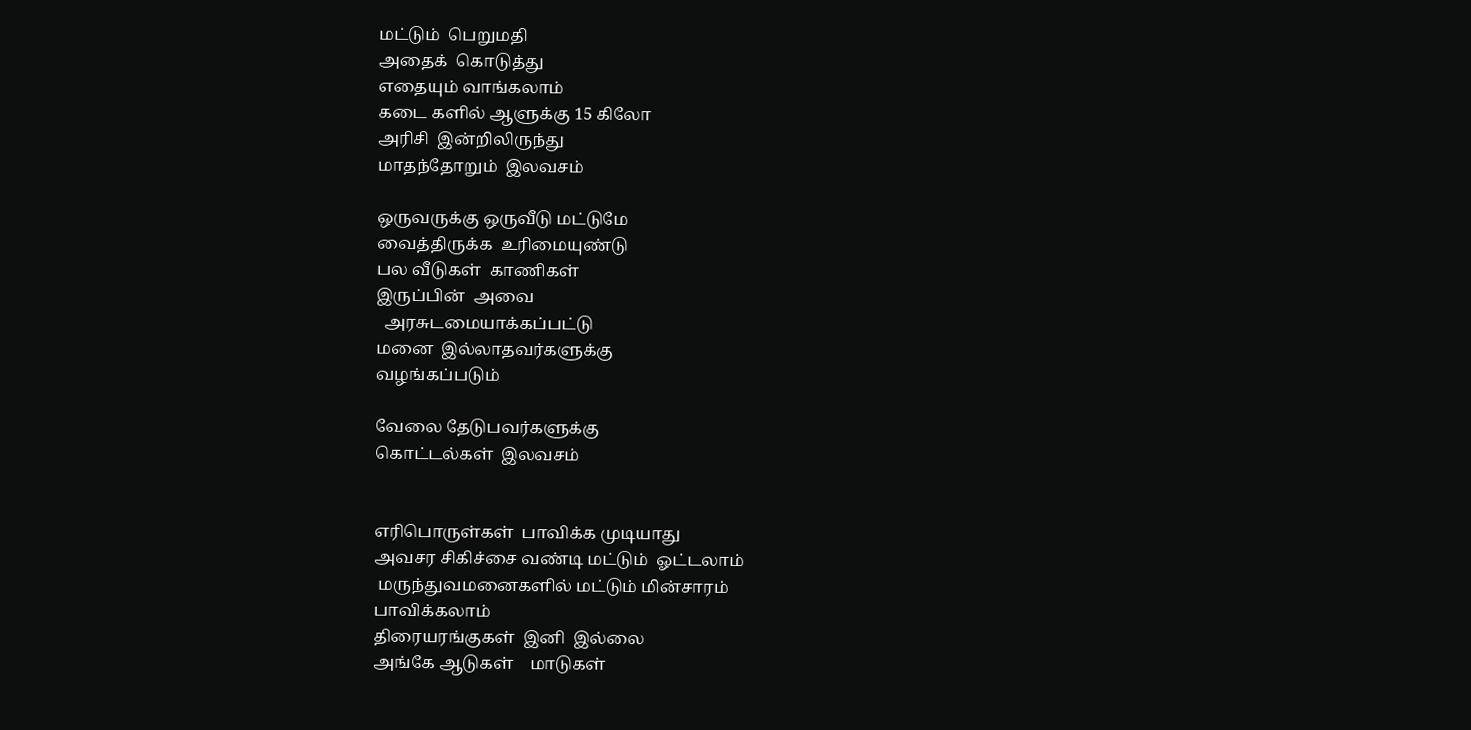மட்டும்  பெறுமதி
அதைக்  கொடுத்து
எதையும் வாங்கலாம்
கடை களில் ஆளுக்கு 15 கிலோ
அரிசி  இன்றிலிருந்து
மாதந்தோறும்  இலவசம்

ஒருவருக்கு ஒருவீடு மட்டுமே
வைத்திருக்க  உரிமையுண்டு
பல வீடுகள்  காணிகள்
இருப்பின்  அவை
  அரசுடமையாக்கப்பட்டு
மனை  இல்லாதவர்களுக்கு
வழங்கப்படும்

வேலை தேடுபவர்களுக்கு
கொட்டல்கள்  இலவசம்


எரிபொருள்கள்  பாவிக்க முடியாது
அவசர சிகிச்சை வண்டி மட்டும்  ஓட்டலாம்
 மருந்துவமனைகளில் மட்டும் மின்சாரம்
பாவிக்கலாம்
திரையரங்குகள்  இனி  இல்லை
அங்கே ஆடுகள்    மாடுகள்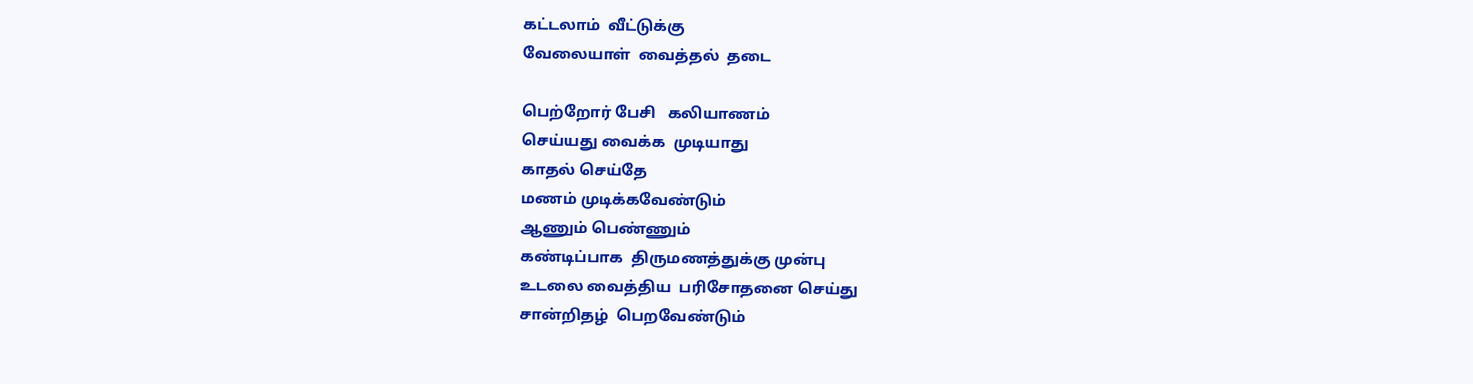கட்டலாம்  வீட்டுக்கு
வேலையாள்  வைத்தல்  தடை

பெற்றோர் பேசி   கலியாணம்
செய்யது வைக்க  முடியாது
காதல் செய்தே
மணம் முடிக்கவேண்டும்
ஆணும் பெண்ணும்
கண்டிப்பாக  திருமணத்துக்கு முன்பு
உடலை வைத்திய  பரிசோதனை செய்து
சான்றிதழ்  பெறவேண்டும்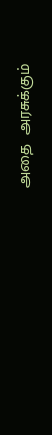அதை  அரசுக்கும்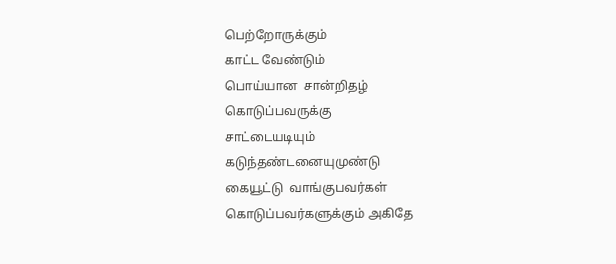பெற்றோருக்கும்
காட்ட வேண்டும்
பொய்யான  சான்றிதழ்
கொடுப்பவருக்கு
சாட்டையடியும்
கடுந்தண்டனையுமுண்டு
கையூட்டு  வாங்குபவர்கள்
கொடுப்பவர்களுக்கும் அகிதே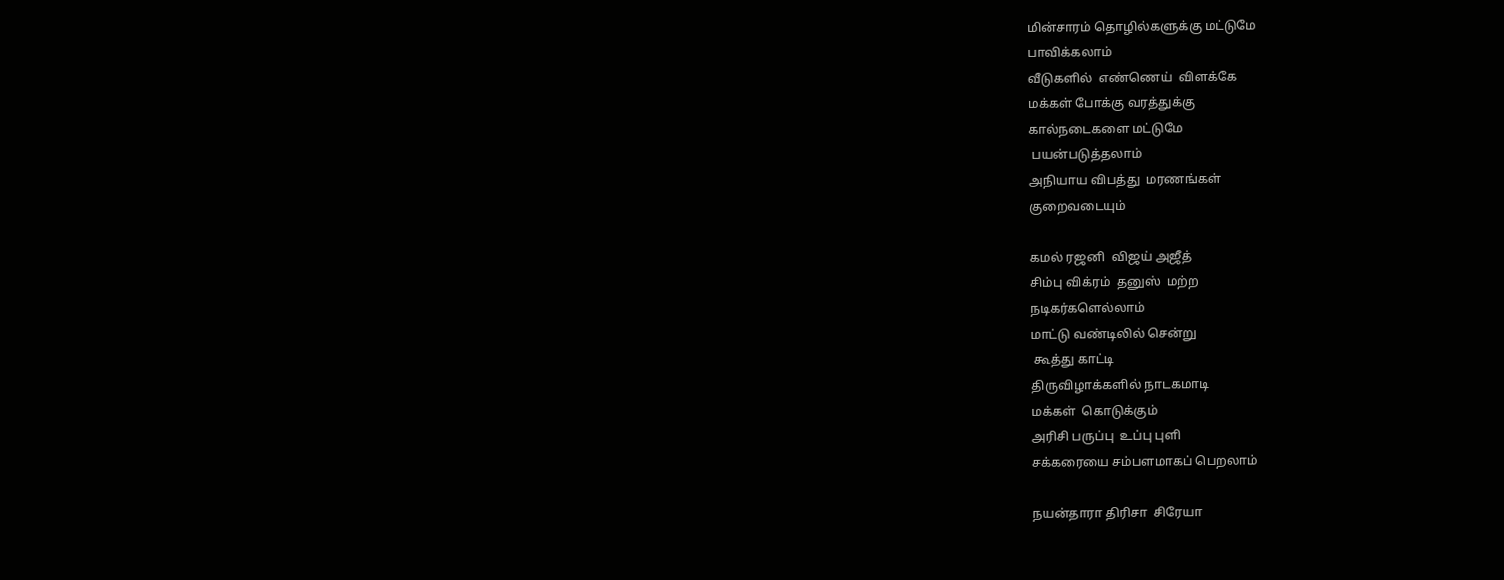மின்சாரம் தொழில்களுக்கு மட்டுமே
பாவிக்கலாம்
வீடுகளில்  எண்ணெய்  விளக்கே
மக்கள் போக்கு வரத்துக்கு
கால்நடைகளை மட்டுமே
 பயன்படுத்தலாம்
அநியாய விபத்து  மரணங்கள்
குறைவடையும்

கமல் ரஜனி  விஜய் அஜீத்
சிம்பு விக்ரம்  தனுஸ்  மற்ற
நடிகர்களெல்லாம்
மாட்டு வண்டிலில் சென்று
 கூத்து காட்டி
திருவிழாக்களில் நாடகமாடி
மக்கள்  கொடுக்கும்
அரிசி பருப்பு  உப்பு புளி
சக்கரையை சம்பளமாகப் பெறலாம்

நயன்தாரா திரிசா  சிரேயா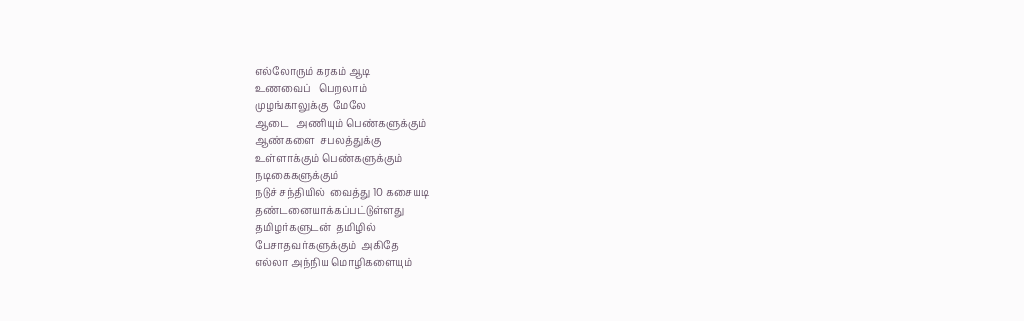எல்லோரும் கரகம் ஆடி
உணவைப்   பெறலாம்
முழங்காலுக்கு  மேலே
ஆடை   அணியும் பெண்களுக்கும்
ஆண்களை  சபலத்துக்கு
உள்ளாக்கும் பெண்களுக்கும்
நடிகைகளுக்கும்
நடுச் சந்தியில்  வைத்து 10 கசையடி
தண்டனையாக்கப்பட்டுள்ளது
தமிழர்களுடன்  தமிழில்
பேசாதவர்களுக்கும்  அகிதே
எல்லா அந்நிய மொழிகளையும்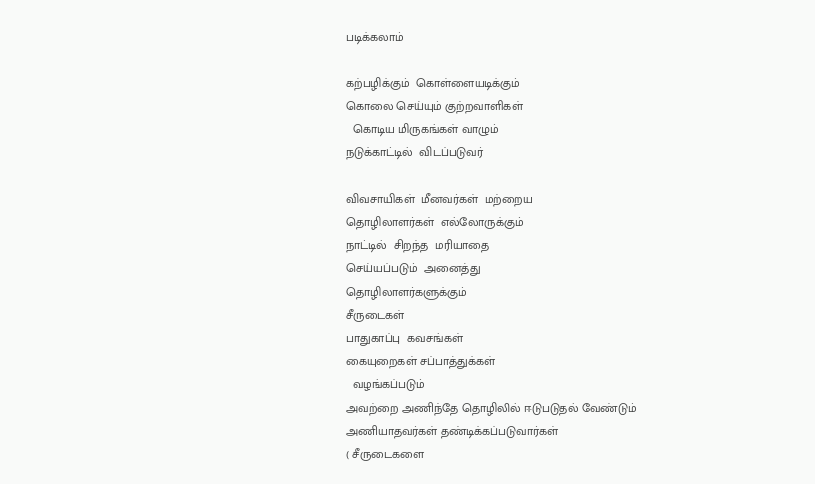படிக்கலாம்

கற்பழிக்கும்  கொள்ளையடிக்கும்
கொலை செய்யும் குற்றவாளிகள்
  கொடிய மிருகங்கள் வாழும்
நடுக்காட்டில்  விடப்படுவர்

விவசாயிகள்  மீனவர்கள்  மற்றைய
தொழிலாளர்கள்  எல்லோருக்கும்
நாட்டில்  சிறந்த  மரியாதை
செய்யப்படும்  அனைத்து
தொழிலாளர்களுக்கும்
சீருடைகள்
பாதுகாப்பு  கவசங்கள்
கையுறைகள் சப்பாத்துக்கள்
  வழங்கப்படும்
அவற்றை அணிந்தே தொழிலில் ஈடுபடுதல் வேண்டும்
அணியாதவர்கள் தண்டிக்கப்படுவார்கள்
( சீருடைகளை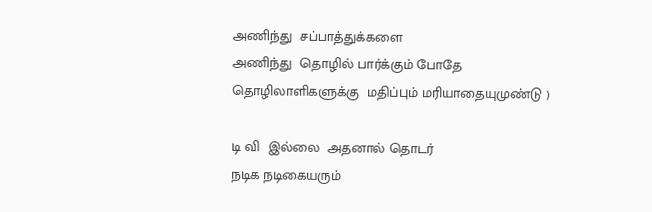அணிந்து  சப்பாத்துக்களை
அணிந்து  தொழில் பார்க்கும் போதே
தொழிலாளிகளுக்கு  மதிப்பும் மரியாதையுமுண்டு )

டி வி  இல்லை  அதனால் தொடர்
நடிக நடிகையரும்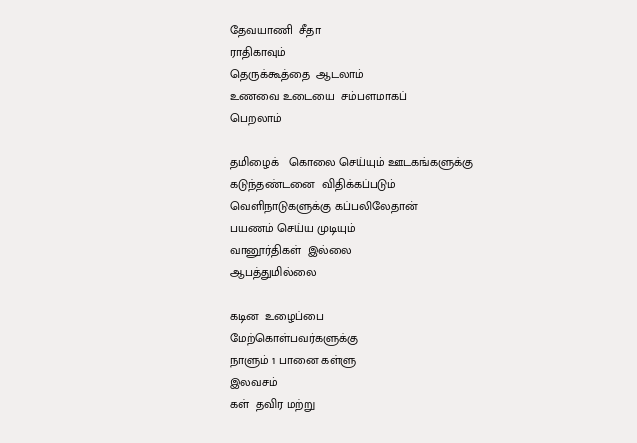தேவயாணி  சீதா
ராதிகாவும்
தெருக்கூத்தை  ஆடலாம்
உணவை உடையை  சம்பளமாகப்
பெறலாம்

தமிழைக்   கொலை செய்யும் ஊடகங்களுக்கு
கடுந்தண்டனை  விதிக்கப்படும்
வெளிநாடுகளுக்கு கப்பலிலேதான்
பயணம் செய்ய முடியும்
வானூர்திகள்  இல்லை
ஆபத்துமில்லை

கடின  உழைப்பை
மேற்கொள்பவர்களுக்கு
நாளும் 1 பானை கள்ளு
இலவசம்
கள்  தவிர மற்று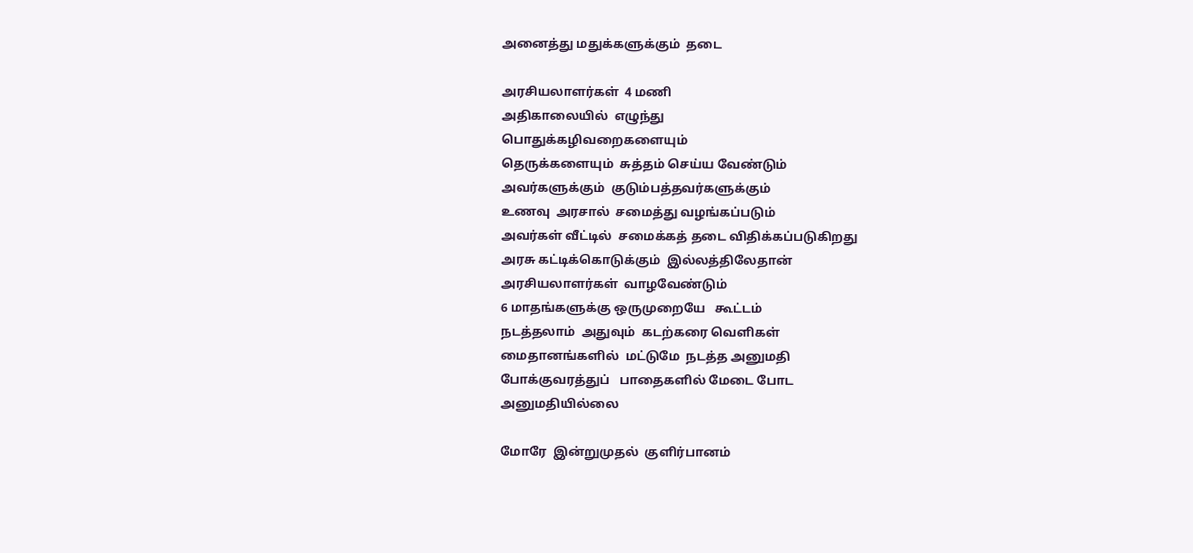அனைத்து மதுக்களுக்கும்  தடை

அரசியலாளர்கள்  4 மணி
அதிகாலையில்  எழுந்து
பொதுக்கழிவறைகளையும்
தெருக்களையும்  சுத்தம் செய்ய வேண்டும்
அவர்களுக்கும்  குடும்பத்தவர்களுக்கும்
உணவு  அரசால்  சமைத்து வழங்கப்படும்
அவர்கள் வீட்டில்  சமைக்கத் தடை விதிக்கப்படுகிறது
அரசு கட்டிக்கொடுக்கும்  இல்லத்திலேதான்
அரசியலாளர்கள்  வாழவேண்டும்
6 மாதங்களுக்கு ஒருமுறையே   கூட்டம்
நடத்தலாம்  அதுவும்  கடற்கரை வெளிகள்
மைதானங்களில்  மட்டுமே  நடத்த அனுமதி
போக்குவரத்துப்   பாதைகளில் மேடை போட
அனுமதியில்லை

மோரே  இன்றுமுதல்  குளிர்பானம்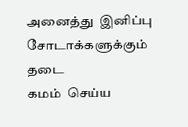அனைத்து  இனிப்பு சோடாக்களுக்கும்  தடை
கமம்  செய்ய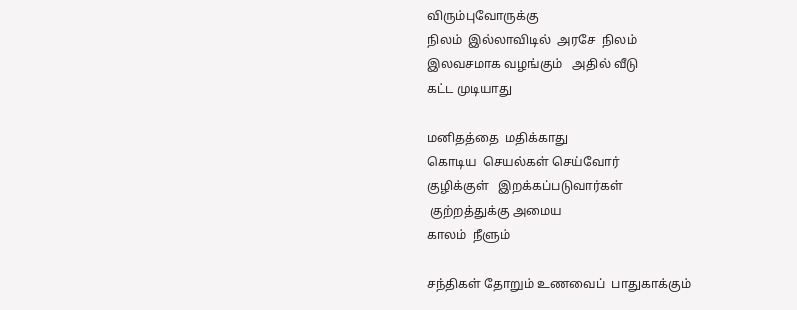விரும்புவோருக்கு
நிலம்  இல்லாவிடில்  அரசே  நிலம்
இலவசமாக வழங்கும்   அதில் வீடு
கட்ட முடியாது

மனிதத்தை  மதிக்காது
கொடிய  செயல்கள் செய்வோர்
குழிக்குள்   இறக்கப்படுவார்கள்
 குற்றத்துக்கு அமைய
காலம்  நீளும்

சந்திகள் தோறும் உணவைப்  பாதுகாக்கும்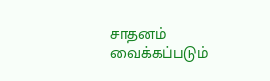சாதனம்  வைக்கப்படும்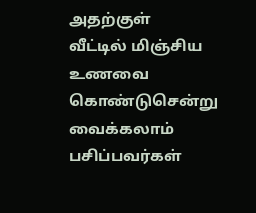அதற்குள்
வீட்டில் மிஞ்சிய  உணவை  கொண்டுசென்று
வைக்கலாம்  பசிப்பவர்கள்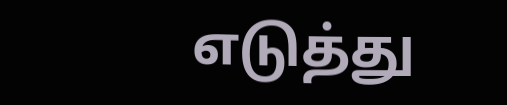எடுத்து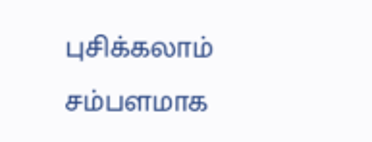புசிக்கலாம்
சம்பளமாக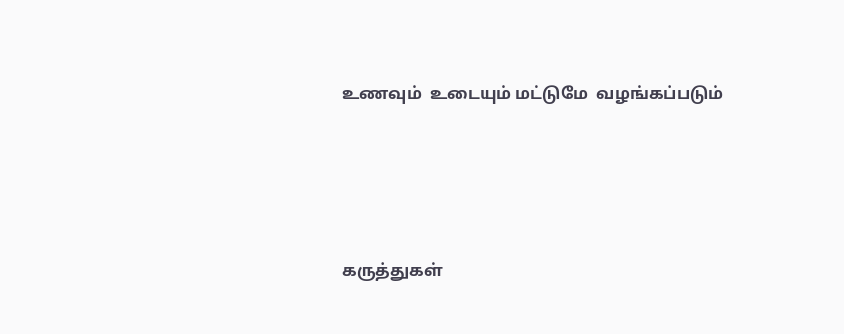உணவும்  உடையும் மட்டுமே  வழங்கப்படும்




கருத்துகள்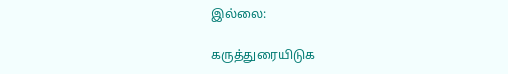இல்லை:

கருத்துரையிடுக